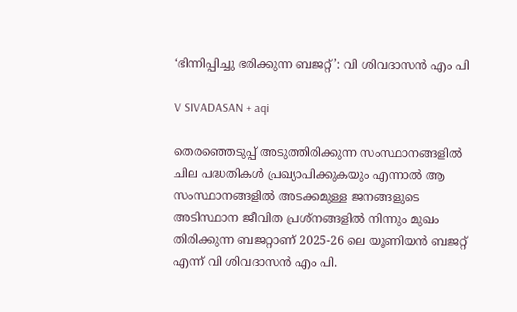‘ഭിന്നിപ്പിച്ചു ഭരിക്കുന്ന ബജറ്റ്’: വി ശിവദാസൻ എം പി

V SIVADASAN + aqi

തെരഞ്ഞെടുപ്പ് അടുത്തിരിക്കുന്ന സംസ്ഥാനങ്ങളിൽ ചില പദ്ധതികൾ പ്രഖ്യാപിക്കുകയും എന്നാൽ ആ സംസ്ഥാനങ്ങളിൽ അടക്കമുള്ള ജനങ്ങളുടെ അടിസ്ഥാന ജീവിത പ്രശ്നങ്ങളിൽ നിന്നും മുഖം തിരിക്കുന്ന ബജറ്റാണ് 2025-26 ലെ യൂണിയൻ ബജറ്റ് എന്ന് വി ശിവദാസൻ എം പി.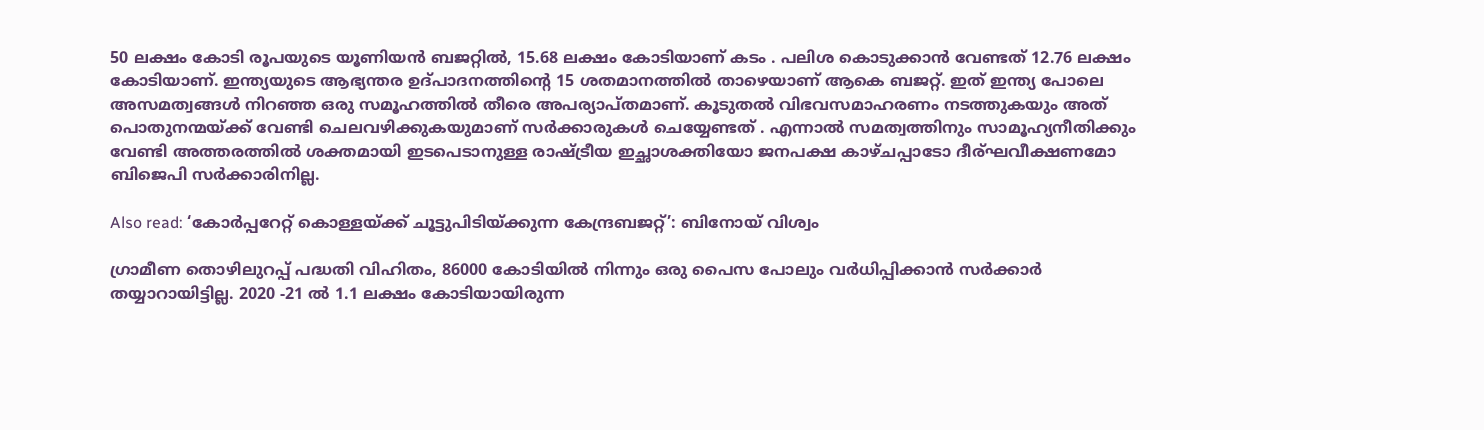50 ലക്ഷം കോടി രൂപയുടെ യൂണിയൻ ബജറ്റിൽ, 15.68 ലക്ഷം കോടിയാണ് കടം . പലിശ കൊടുക്കാൻ വേണ്ടത് 12.76 ലക്ഷം കോടിയാണ്. ഇന്ത്യയുടെ ആഭ്യന്തര ഉദ്പാദനത്തിന്റെ 15 ശതമാനത്തിൽ താഴെയാണ് ആകെ ബജറ്റ്. ഇത് ഇന്ത്യ പോലെ അസമത്വങ്ങൾ നിറഞ്ഞ ഒരു സമൂഹത്തിൽ തീരെ അപര്യാപ്തമാണ്. കൂടുതൽ വിഭവസമാഹരണം നടത്തുകയും അത് പൊതുനന്മയ്ക്ക് വേണ്ടി ചെലവഴിക്കുകയുമാണ് സർക്കാരുകൾ ചെയ്യേണ്ടത് . എന്നാൽ സമത്വത്തിനും സാമൂഹ്യനീതിക്കും വേണ്ടി അത്തരത്തിൽ ശക്തമായി ഇടപെടാനുള്ള രാഷ്ട്രീയ ഇച്ഛാശക്തിയോ ജനപക്ഷ കാഴ്ചപ്പാടോ ദീര്ഘവീക്ഷണമോ ബിജെപി സർക്കാരിനില്ല.

Also read: ‘കോര്‍പ്പറേറ്റ് കൊള്ളയ്ക്ക് ചൂട്ടുപിടിയ്ക്കുന്ന കേന്ദ്രബജറ്റ്’: ബിനോയ് വിശ്വം

ഗ്രാമീണ തൊഴിലുറപ്പ് പദ്ധതി വിഹിതം, 86000 കോടിയിൽ നിന്നും ഒരു പൈസ പോലും വർധിപ്പിക്കാൻ സർക്കാർ തയ്യാറായിട്ടില്ല. 2020 -21 ൽ 1.1 ലക്ഷം കോടിയായിരുന്ന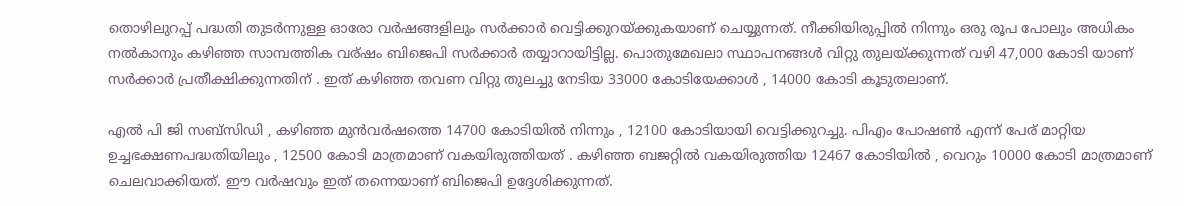തൊഴിലുറപ്പ് പദ്ധതി തുടർന്നുള്ള ഓരോ വർഷങ്ങളിലും സർക്കാർ വെട്ടിക്കുറയ്ക്കുകയാണ് ചെയ്യുന്നത്. നീക്കിയിരുപ്പിൽ നിന്നും ഒരു രൂപ പോലും അധികം നൽകാനും കഴിഞ്ഞ സാമ്പത്തിക വര്ഷം ബിജെപി സർക്കാർ തയ്യാറായിട്ടില്ല. പൊതുമേഖലാ സ്ഥാപനങ്ങൾ വിറ്റു തുലയ്ക്കുന്നത് വഴി 47,000 കോടി യാണ് സർക്കാർ പ്രതീക്ഷിക്കുന്നതിന് . ഇത് കഴിഞ്ഞ തവണ വിറ്റു തുലച്ചു നേടിയ 33000 കോടിയേക്കാൾ , 14000 കോടി കൂടുതലാണ്.

എൽ പി ജി സബ്‌സിഡി , കഴിഞ്ഞ മുൻവർഷത്തെ 14700 കോടിയിൽ നിന്നും , 12100 കോടിയായി വെട്ടിക്കുറച്ചു. പിഎം പോഷൺ എന്ന് പേര് മാറ്റിയ ഉച്ചഭക്ഷണപദ്ധതിയിലും , 12500 കോടി മാത്രമാണ് വകയിരുത്തിയത് . കഴിഞ്ഞ ബജറ്റിൽ വകയിരുത്തിയ 12467 കോടിയിൽ , വെറും 10000 കോടി മാത്രമാണ് ചെലവാക്കിയത്. ഈ വർഷവും ഇത് തന്നെയാണ് ബിജെപി ഉദ്ദേശിക്കുന്നത്.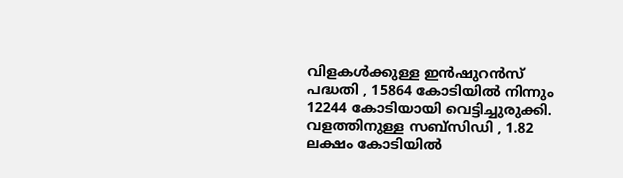വിളകൾക്കുള്ള ഇൻഷുറൻസ് പദ്ധതി , 15864 കോടിയിൽ നിന്നും 12244 കോടിയായി വെട്ടിച്ചുരുക്കി. വളത്തിനുള്ള സബ്‌സിഡി , 1.82 ലക്ഷം കോടിയിൽ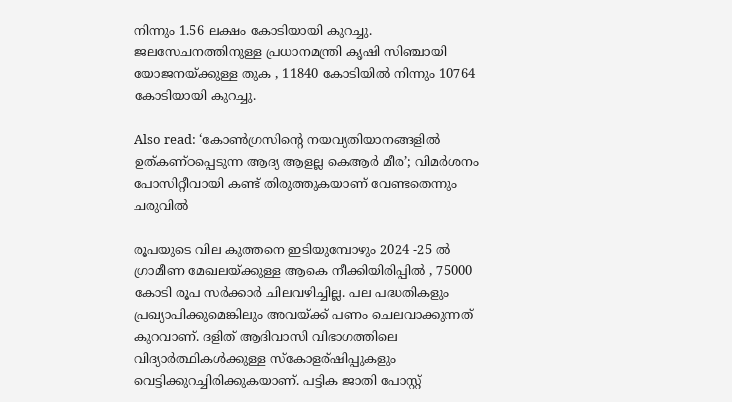നിന്നും 1.56 ലക്ഷം കോടിയായി കുറച്ചു. ജലസേചനത്തിനുള്ള പ്രധാനമന്ത്രി കൃഷി സിഞ്ചായി യോജനയ്ക്കുള്ള തുക , 11840 കോടിയിൽ നിന്നും 10764 കോടിയായി കുറച്ചു.

Also read: ‘കോണ്‍ഗ്രസിന്റെ നയവ്യതിയാനങ്ങളിൽ ഉത്കണ്ഠപ്പെടുന്ന ആദ്യ ആളല്ല കെആര്‍ മീര’; വിമര്‍ശനം പോസിറ്റീവായി കണ്ട് തിരുത്തുകയാണ് വേണ്ടതെന്നും ചരുവിൽ

രൂപയുടെ വില കുത്തനെ ഇടിയുമ്പോഴും 2024 -25 ൽ ഗ്രാമീണ മേഖലയ്ക്കുള്ള ആകെ നീക്കിയിരിപ്പിൽ , 75000 കോടി രൂപ സർക്കാർ ചിലവഴിച്ചില്ല. പല പദ്ധതികളും പ്രഖ്യാപിക്കുമെങ്കിലും അവയ്ക്ക് പണം ചെലവാക്കുന്നത് കുറവാണ്. ദളിത് ആദിവാസി വിഭാഗത്തിലെ വിദ്യാർത്ഥികൾക്കുള്ള സ്കോളര്ഷിപ്പുകളും വെട്ടിക്കുറച്ചിരിക്കുകയാണ്. പട്ടിക ജാതി പോസ്റ്റ്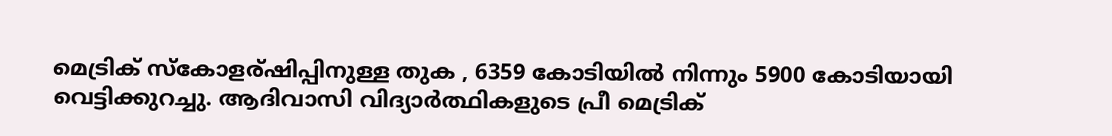മെട്രിക് സ്കോളര്ഷിപ്പിനുള്ള തുക , 6359 കോടിയിൽ നിന്നും 5900 കോടിയായി വെട്ടിക്കുറച്ചു. ആദിവാസി വിദ്യാർത്ഥികളുടെ പ്രീ മെട്രിക്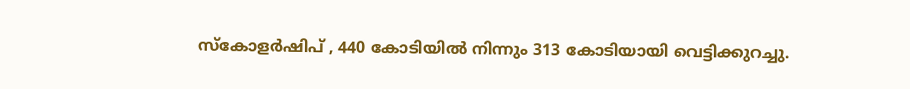സ്കോളർഷിപ് , 440 കോടിയിൽ നിന്നും 313 കോടിയായി വെട്ടിക്കുറച്ചു.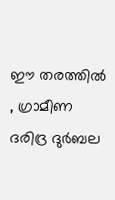ഈ തരത്തിൽ , ഗ്രാമീണ ദരിദ്ര ദുർബല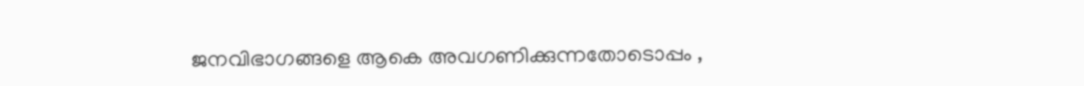ജനവിഭാഗങ്ങളെ ആകെ അവഗണിക്കുന്നതോടൊപ്പം ,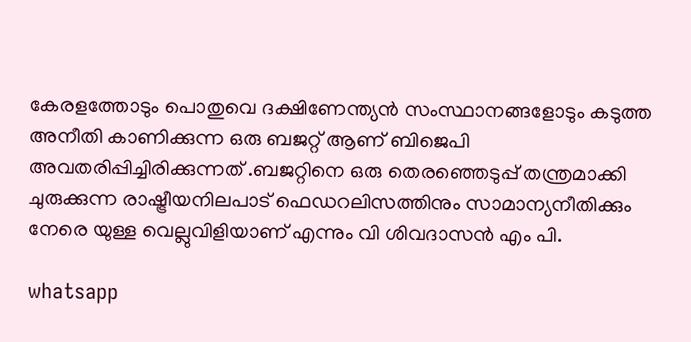കേരളത്തോടും പൊതുവെ ദക്ഷിണേന്ത്യൻ സംസ്ഥാനങ്ങളോടും കടുത്ത അനീതി കാണിക്കുന്ന ഒരു ബജറ്റ് ആണ് ബിജെപി അവതരിപ്പിച്ചിരിക്കുന്നത് .ബജറ്റിനെ ഒരു തെരഞ്ഞെടുപ്പ് തന്ത്രമാക്കി ചുരുക്കുന്ന രാഷ്ട്രീയനിലപാട് ഫെഡറലിസത്തിനും സാമാന്യനീതിക്കും നേരെ യുള്ള വെല്ലുവിളിയാണ് എന്നും വി ശിവദാസൻ എം പി.

whatsapp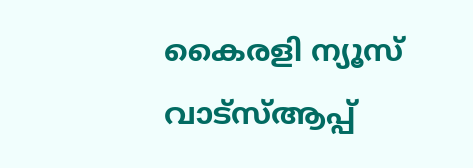കൈരളി ന്യൂസ് വാട്‌സ്ആപ്പ്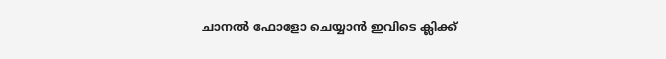ചാനല്‍ ഫോളോ ചെയ്യാന്‍ ഇവിടെ ക്ലിക്ക്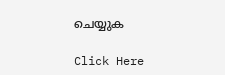ചെയ്യുക

Click Here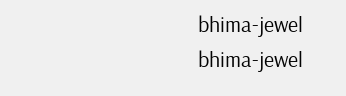bhima-jewel
bhima-jewel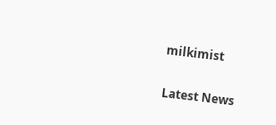milkimist

Latest News